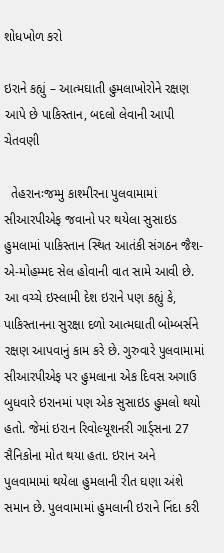શોધખોળ કરો

ઇરાને કહ્યું – આત્મઘાતી હુમલાખોરોને રક્ષણ આપે છે પાકિસ્તાન, બદલો લેવાની આપી ચેતવણી

  તેહરાનઃજમ્મુ કાશ્મીરના પુલવામામાં સીઆરપીએફ જવાનો પર થયેલા સુસાઇડ હુમલામાં પાકિસ્તાન સ્થિત આતંકી સંગઠન જૈશ-એ-મોહમ્મદ સેલ હોવાની વાત સામે આવી છે. આ વચ્ચે ઇસ્લામી દેશ ઇરાને પણ કહ્યું કે,  પાકિસ્તાનના સુરક્ષા દળો આત્મઘાતી બોમ્બર્સને રક્ષણ આપવાનું કામ કરે છે. ગુરુવારે પુલવામામાં સીઆરપીએફ પર હુમલાના એક દિવસ અગાઉ બુધવારે ઇરાનમાં પણ એક સુસાઇડ હુમલો થયો હતો. જેમાં ઇરાન રિવોલ્યૂશનરી ગાર્ડ્સના 27 સૈનિકોના મોત થયા હતા. ઇરાન અને પુલવામામાં થયેલા હુમલાની રીત ઘણા અંશે સમાન છે. પુલવામામાં હુમલાની ઇરાને નિંદા કરી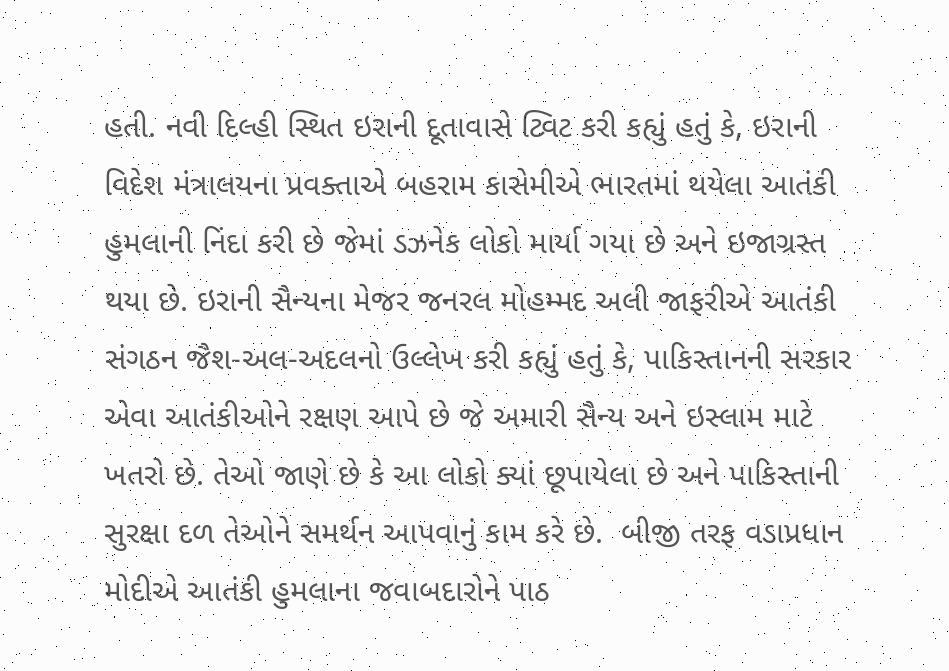હતી. નવી દિલ્હી સ્થિત ઇરાની દૂતાવાસે ટ્વિટ કરી કહ્યું હતું કે, ઇરાની વિદેશ મંત્રાલયના પ્રવક્તાએ બહરામ કાસેમીએ ભારતમાં થયેલા આતંકી હુમલાની નિંદા કરી છે જેમાં ડઝનેક લોકો માર્યા ગયા છે અને ઇજાગ્રસ્ત થયા છે. ઇરાની સૈન્યના મેજર જનરલ મોહમ્મદ અલી જાફરીએ આતંકી સંગઠન જૈશ-અલ-અદલનો ઉલ્લેખ કરી કહ્યું હતું કે, પાકિસ્તાનની સરકાર એવા આતંકીઓને રક્ષણ આપે છે જે અમારી સૈન્ય અને ઇસ્લામ માટે ખતરો છે. તેઓ જાણે છે કે આ લોકો ક્યાં છૂપાયેલા છે અને પાકિસ્તાની સુરક્ષા દળ તેઓને સમર્થન આપવાનું કામ કરે છે.  બીજી તરફ વડાપ્રધાન મોદીએ આતંકી હુમલાના જવાબદારોને પાઠ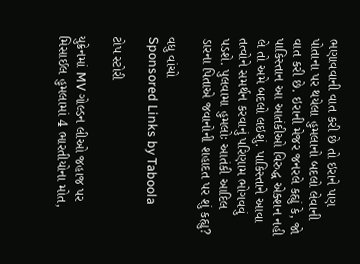ભણાવવાની વાત કરી છે તો ઇરાને પણ પોતાના પર થયેલા હુમલાનો બદલો લેવાની વાત કરી છે. ઇરાની મેજર જનરલે કહ્યું કે, જો પાકિસ્તાન આ આતંકીઓ વિરુદ્ધ એક્શન નહી લે તો અમે બદલો લઇશું. પાકિસ્તાને આવા તત્વોને સમર્થન કરવાનું પરિણામ ભોગવવું પડશે. પુલવામા હુમલોઃ આતંકી આદિલ ડારના પિતાએ જવાનોની શહાદત પર શું કહ્યુ?

વધુ વાંચો
Sponsored Links by Taboola

ટોપ સ્ટોરી

યુક્રેનમાં MV ગોલ્ડન લીઓ જહાજ પર મિસાઈલ હુમલામાં 4 ભારતીયોના મોત,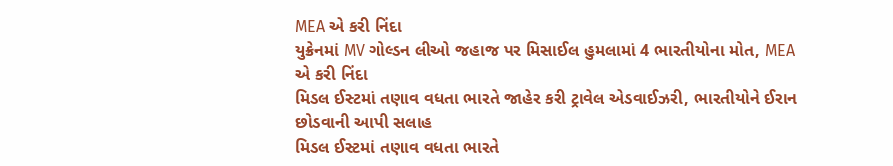MEA એ કરી નિંદા
યુક્રેનમાં MV ગોલ્ડન લીઓ જહાજ પર મિસાઈલ હુમલામાં 4 ભારતીયોના મોત, MEA એ કરી નિંદા
મિડલ ઈસ્ટમાં તણાવ વધતા ભારતે જાહેર કરી ટ્રાવેલ એડવાઈઝરી, ભારતીયોને ઈરાન છોડવાની આપી સલાહ
મિડલ ઈસ્ટમાં તણાવ વધતા ભારતે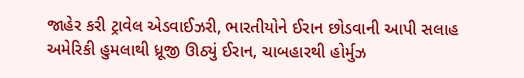જાહેર કરી ટ્રાવેલ એડવાઈઝરી, ભારતીયોને ઈરાન છોડવાની આપી સલાહ
અમેરિકી હુમલાથી ધ્રૂજી ઊઠ્યું ઈરાન, ચાબહારથી હોર્મુઝ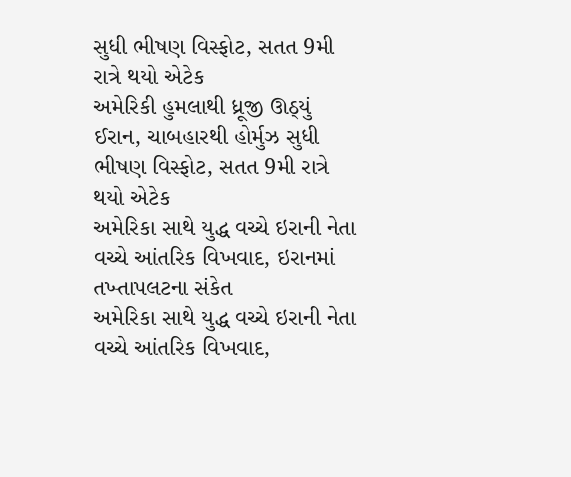સુધી ભીષણ વિસ્ફોટ, સતત 9મી રાત્રે થયો એટેક
અમેરિકી હુમલાથી ધ્રૂજી ઊઠ્યું ઈરાન, ચાબહારથી હોર્મુઝ સુધી ભીષણ વિસ્ફોટ, સતત 9મી રાત્રે થયો એટેક
અમેરિકા સાથે યુદ્ધ વચ્ચે ઇરાની નેતા વચ્ચે આંતરિક વિખવાદ, ઇરાનમાં તખ્તાપલટના સંકેત
અમેરિકા સાથે યુદ્ધ વચ્ચે ઇરાની નેતા વચ્ચે આંતરિક વિખવાદ,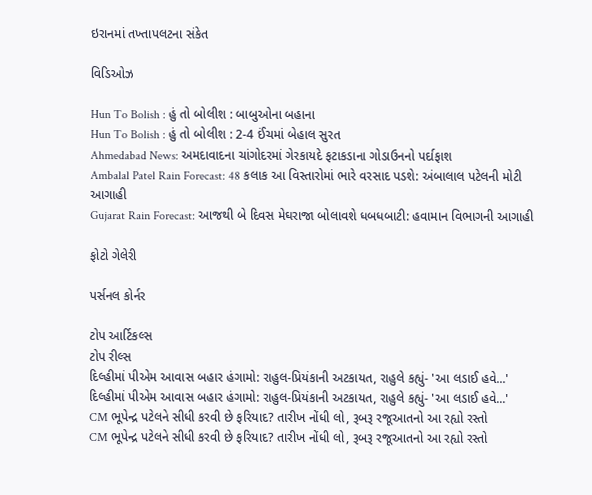ઇરાનમાં તખ્તાપલટના સંકેત

વિડિઓઝ

Hun To Bolish : હું તો બોલીશ : બાબુઓના બહાના
Hun To Bolish : હું તો બોલીશ : 2-4 ઈંચમાં બેહાલ સુરત
Ahmedabad News: અમદાવાદના ચાંગોદરમાં ગેરકાયદે ફટાકડાના ગોડાઉનનો પર્દાફાશ
Ambalal Patel Rain Forecast: 48 કલાક આ વિસ્તારોમાં ભારે વરસાદ પડશે: અંબાલાલ પટેલની મોટી આગાહી
Gujarat Rain Forecast: આજથી બે દિવસ મેઘરાજા બોલાવશે ધબધબાટી: હવામાન વિભાગની આગાહી

ફોટો ગેલેરી

પર્સનલ કોર્નર

ટોપ આર્ટિકલ્સ
ટોપ રીલ્સ
દિલ્હીમાં પીએમ આવાસ બહાર હંગામો: રાહુલ-પ્રિયંકાની અટકાયત, રાહુલે કહ્યું- 'આ લડાઈ હવે...'
દિલ્હીમાં પીએમ આવાસ બહાર હંગામો: રાહુલ-પ્રિયંકાની અટકાયત, રાહુલે કહ્યું- 'આ લડાઈ હવે...'
CM ભૂપેન્દ્ર પટેલને સીધી કરવી છે ફરિયાદ? તારીખ નોંધી લો, રૂબરૂ રજૂઆતનો આ રહ્યો રસ્તો
CM ભૂપેન્દ્ર પટેલને સીધી કરવી છે ફરિયાદ? તારીખ નોંધી લો, રૂબરૂ રજૂઆતનો આ રહ્યો રસ્તો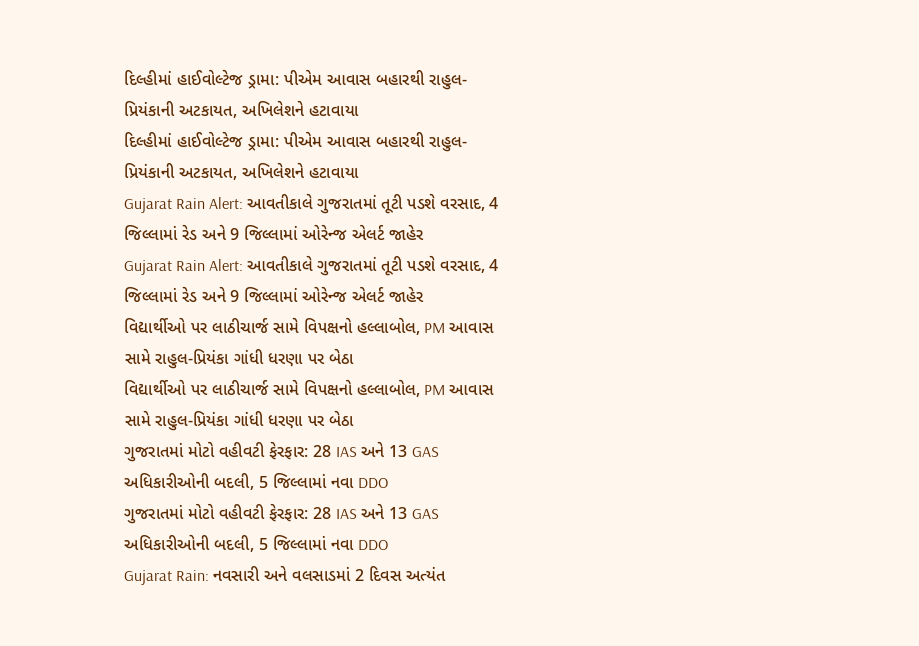દિલ્હીમાં હાઈવોલ્ટેજ ડ્રામા: પીએમ આવાસ બહારથી રાહુલ-પ્રિયંકાની અટકાયત, અખિલેશને હટાવાયા
દિલ્હીમાં હાઈવોલ્ટેજ ડ્રામા: પીએમ આવાસ બહારથી રાહુલ-પ્રિયંકાની અટકાયત, અખિલેશને હટાવાયા
Gujarat Rain Alert: આવતીકાલે ગુજરાતમાં તૂટી પડશે વરસાદ, 4 જિલ્લામાં રેડ અને 9 જિલ્લામાં ઓરેન્જ એલર્ટ જાહેર
Gujarat Rain Alert: આવતીકાલે ગુજરાતમાં તૂટી પડશે વરસાદ, 4 જિલ્લામાં રેડ અને 9 જિલ્લામાં ઓરેન્જ એલર્ટ જાહેર
વિદ્યાર્થીઓ પર લાઠીચાર્જ સામે વિપક્ષનો હલ્લાબોલ, PM આવાસ સામે રાહુલ-પ્રિયંકા ગાંધી ધરણા પર બેઠા
વિદ્યાર્થીઓ પર લાઠીચાર્જ સામે વિપક્ષનો હલ્લાબોલ, PM આવાસ સામે રાહુલ-પ્રિયંકા ગાંધી ધરણા પર બેઠા
ગુજરાતમાં મોટો વહીવટી ફેરફાર: 28 IAS અને 13 GAS અધિકારીઓની બદલી, 5 જિલ્લામાં નવા DDO
ગુજરાતમાં મોટો વહીવટી ફેરફાર: 28 IAS અને 13 GAS અધિકારીઓની બદલી, 5 જિલ્લામાં નવા DDO
Gujarat Rain: નવસારી અને વલસાડમાં 2 દિવસ અત્યંત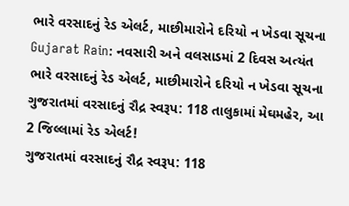ભારે વરસાદનું રેડ એલર્ટ, માછીમારોને દરિયો ન ખેડવા સૂચના
Gujarat Rain: નવસારી અને વલસાડમાં 2 દિવસ અત્યંત ભારે વરસાદનું રેડ એલર્ટ, માછીમારોને દરિયો ન ખેડવા સૂચના
ગુજરાતમાં વરસાદનું રૌદ્ર સ્વરૂપ: 118 તાલુકામાં મેઘમહેર, આ 2 જિલ્લામાં રેડ એલર્ટ!
ગુજરાતમાં વરસાદનું રૌદ્ર સ્વરૂપ: 118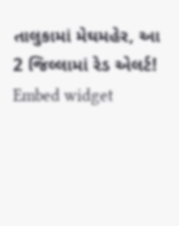તાલુકામાં મેઘમહેર, આ 2 જિલ્લામાં રેડ એલર્ટ!
Embed widget